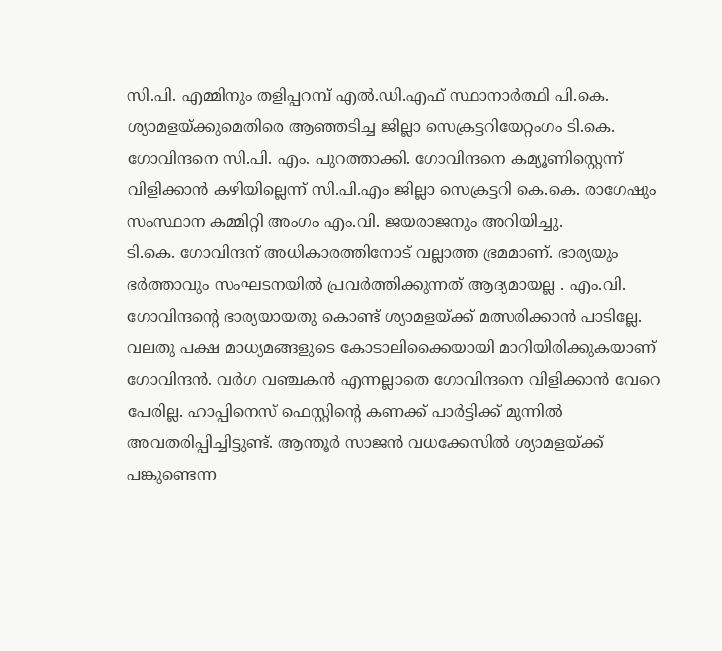സി.പി. എമ്മിനും തളിപ്പറമ്പ് എൽ.ഡി.എഫ് സ്ഥാനാർത്ഥി പി.കെ. ശ്യാമളയ്ക്കുമെതിരെ ആഞ്ഞടിച്ച ജില്ലാ സെക്രട്ടറിയേറ്റംഗം ടി.കെ. ഗോവിന്ദനെ സി.പി. എം. പുറത്താക്കി. ഗോവിന്ദനെ കമ്യൂണിസ്റ്റെന്ന് വിളിക്കാൻ കഴിയില്ലെന്ന് സി.പി.എം ജില്ലാ സെക്രട്ടറി കെ.കെ. രാഗേഷും സംസ്ഥാന കമ്മിറ്റി അംഗം എം.വി. ജയരാജനും അറിയിച്ചു.
ടി.കെ. ഗോവിന്ദന് അധികാരത്തിനോട് വല്ലാത്ത ഭ്രമമാണ്. ഭാര്യയും ഭർത്താവും സംഘടനയിൽ പ്രവർത്തിക്കുന്നത് ആദ്യമായല്ല . എം.വി. ഗോവിന്ദൻ്റെ ഭാര്യയായതു കൊണ്ട് ശ്യാമളയ്ക്ക് മത്സരിക്കാൻ പാടില്ലേ. വലതു പക്ഷ മാധ്യമങ്ങളുടെ കോടാലിക്കൈയായി മാറിയിരിക്കുകയാണ് ഗോവിന്ദൻ. വർഗ വഞ്ചകൻ എന്നല്ലാതെ ഗോവിന്ദനെ വിളിക്കാൻ വേറെ പേരില്ല. ഹാപ്പിനെസ് ഫെസ്റ്റിൻ്റെ കണക്ക് പാർട്ടിക്ക് മുന്നിൽ അവതരിപ്പിച്ചിട്ടുണ്ട്. ആന്തൂർ സാജൻ വധക്കേസിൽ ശ്യാമളയ്ക്ക് പങ്കുണ്ടെന്ന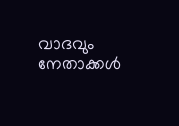വാദവും നേതാക്കൾ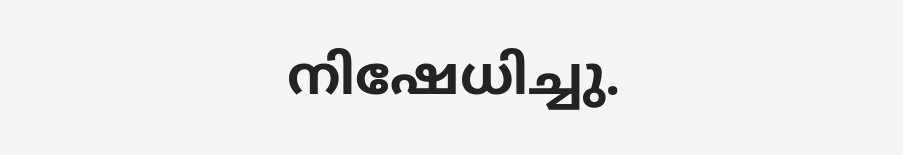നിഷേധിച്ചു.